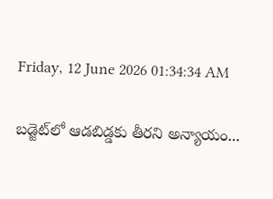Friday, 12 June 2026 01:34:34 AM

బడ్జెట్‌లో ఆడబిడ్డకు తీరని అన్యాయం...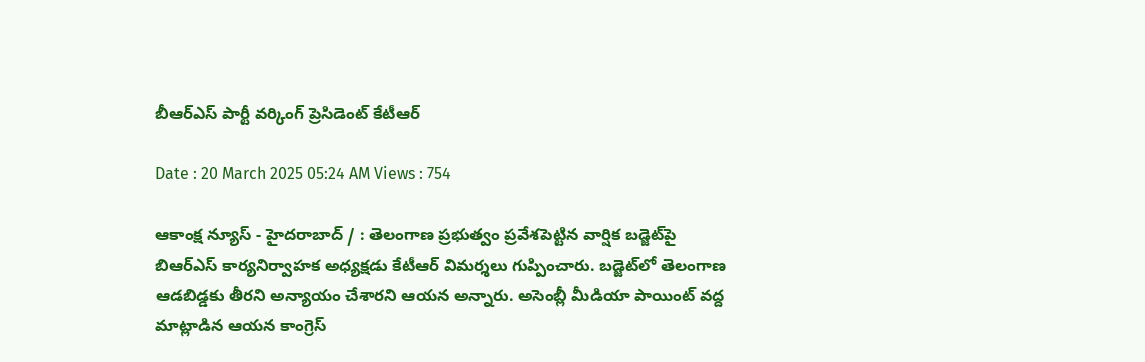బీఆర్ఎస్ పార్టీ వర్కింగ్ ప్రెసిడెంట్ కేటీఆర్

Date : 20 March 2025 05:24 AM Views : 754

ఆకాంక్ష న్యూస్ - హైదరాబాద్ / : తెలంగాణ ప్రభుత్వం ప్రవేశపెట్టిన వార్షిక బడ్జెట్‌పై బిఆర్‌ఎస్ కార్యనిర్వాహక అధ్యక్షడు కేటీఆర్ విమర్శలు గుప్పించారు. బడ్జెట్‌లో తెలంగాణ ఆడబిడ్డకు తీరని అన్యాయం చేశారని ఆయన అన్నారు. అసెంబ్లీ మీడియా పాయింట్ వద్ద మాట్లాడిన ఆయన కాంగ్రెస్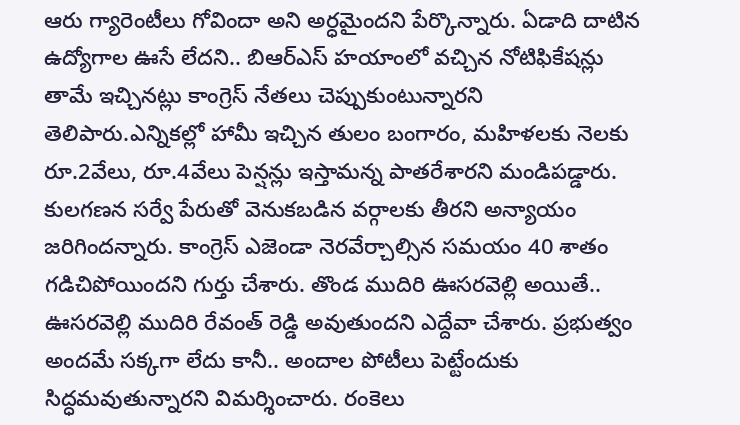ఆరు గ్యారెంటీలు గోవిందా అని అర్ధమైందని పేర్కొన్నారు. ఏడాది దాటిన ఉద్యోగాల ఊసే లేదని.. బిఆర్‌ఎస్ హయాంలో వచ్చిన నోటిఫికేషన్లు తామే ఇచ్చినట్లు కాంగ్రెస్ నేతలు చెప్పుకుంటున్నారని తెలిపారు.ఎన్నికల్లో హామీ ఇచ్చిన తులం బంగారం, మహిళలకు నెలకు రూ.2వేలు, రూ.4వేలు పెన్షన్లు ఇస్తామన్న పాతరేశారని మండిపడ్డారు. కులగణన సర్వే పేరుతో వెనుకబడిన వర్గాలకు తీరని అన్యాయం జరిగిందన్నారు. కాంగ్రెస్ ఎజెండా నెరవేర్చాల్సిన సమయం 40 శాతం గడిచిపోయిందని గుర్తు చేశారు. తొండ ముదిరి ఊసరవెల్లి అయితే.. ఊసరవెల్లి ముదిరి రేవంత్ రెడ్డి అవుతుందని ఎద్దేవా చేశారు. ప్రభుత్వం అందమే సక్కగా లేదు కానీ.. అందాల పోటీలు పెట్టేందుకు సిద్ధమవుతున్నారని విమర్శించారు. రంకెలు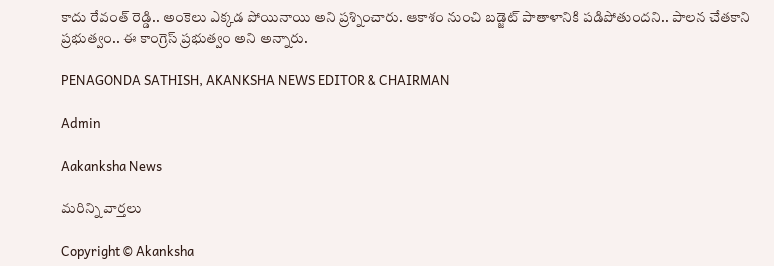కాదు రేవంత్ రెడ్డి.. అంకెలు ఎక్కడ పోయినాయి అని ప్రశ్నించారు. ఆకాశం నుంచి బడ్జెట్ పాతాళానికి పడిపోతుందని.. పాలన చేతకాని ప్రభుత్వం.. ఈ కాంగ్రెస్ ప్రభుత్వం అని అన్నారు.

PENAGONDA SATHISH, AKANKSHA NEWS EDITOR & CHAIRMAN

Admin

Aakanksha News

మరిన్ని వార్తలు

Copyright © Akanksha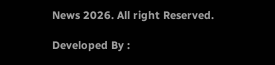News 2026. All right Reserved.

Developed By :